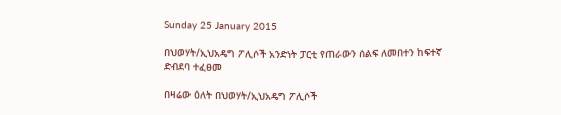Sunday 25 January 2015

በህወሃት/ኢህአዴግ ፖሊሶች አንድነት ፓርቲ የጠራውን ሰልፍ ለመበተን ከፍተኛ ድብደባ ተፈፀመ

በዛሬው ዕለት በህወሃት/ኢህአዴግ ፖሊሶች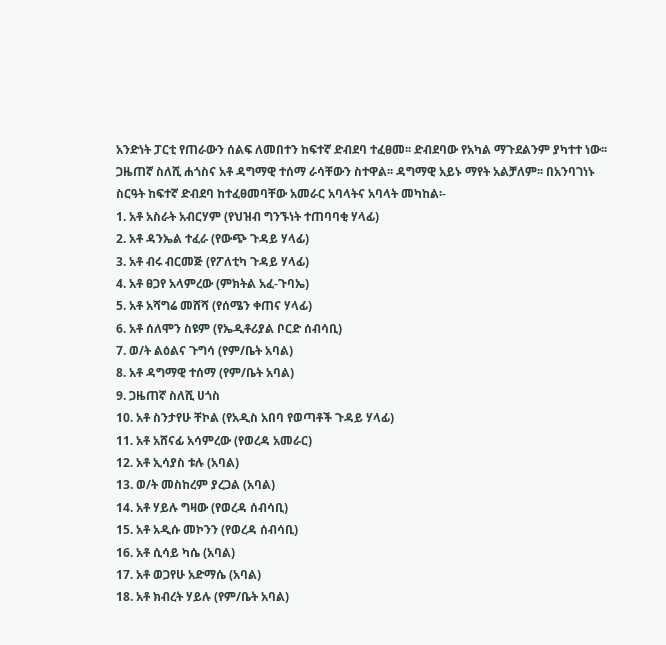አንድነት ፓርቲ የጠራውን ሰልፍ ለመበተን ከፍተኛ ድብደባ ተፈፀመ፡፡ ድብደባው የአካል ማጉደልንም ያካተተ ነው፡፡ ጋዜጠኛ ስለሺ ሐጎስና አቶ ዳግማዊ ተሰማ ራሳቸውን ስተዋል፡፡ ዳግማዊ አይኑ ማየት አልቻለም፡፡ በአንባገነኑ ስርዓት ከፍተኛ ድብደባ ከተፈፀመባቸው አመራር አባላትና አባላት መካከል፡-
1. አቶ አስራት አብርሃም (የህዝብ ግንኙነት ተጠባባቂ ሃላፊ)
2. አቶ ዳንኤል ተፈራ (የውጭ ጉዳይ ሃላፊ)
3. አቶ ብሩ ብርመጅ (የፖለቲካ ጉዳይ ሃላፊ)
4. አቶ ፀጋየ አላምረው (ምክትል አፈ-ጉባኤ)
5. አቶ አሻግሬ መሸሻ (የሰሜን ቀጠና ሃላፊ)
6. አቶ ሰለሞን ስዩም (የኤዲቶሪያል ቦርድ ሰብሳቢ)
7. ወ/ት ልዕልና ጉግሳ (የም/ቤት አባል)
8. አቶ ዳግማዊ ተሰማ (የም/ቤት አባል)
9. ጋዜጠኛ ስለሺ ሀጎስ
10. አቶ ስንታየሁ ቸኮል (የአዲስ አበባ የወጣቶች ጉዳይ ሃላፊ)
11. አቶ አሸናፊ አሳምረው (የወረዳ አመራር)
12. አቶ ኢሳያስ ቱሉ (አባል)
13. ወ/ት መስከረም ያረጋል (አባል)
14. አቶ ሃይሉ ግዛው (የወረዳ ሰብሳቢ)
15. አቶ አዲሱ መኮንን (የወረዳ ሰብሳቢ)
16. አቶ ሲሳይ ካሴ (አባል)
17. አቶ ወጋየሁ አድማሴ (አባል)
18. አቶ ክብረት ሃይሉ (የም/ቤት አባል)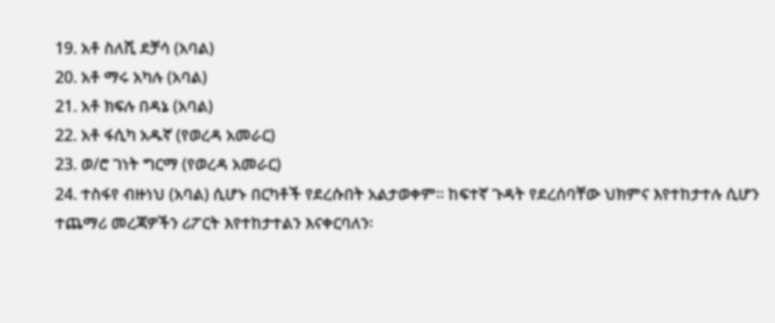19. አቶ ስለሺ ደቻሳ (አባል)
20. አቶ ማሩ አካሉ (አባል)
21. አቶ ክፍሉ በዳኔ (አባል)
22. አቶ ፋሲካ አዱኛ (የወረዳ አመራር)
23. ወ/ሮ ገነት ግርማ (የወረዳ አመራር)
24. ተስፋየ ብዙነህ (አባል) ሲሆኑ በርካቶች የደረሱበት አልታወቀም፡፡ ከፍተኛ ጉዳት የደረሰባቸው ህክምና እየተከታተሉ ሲሆን ተጨማሪ መረጃዎችን ሪፖርት እየተከታተልን እናቀርባለን፡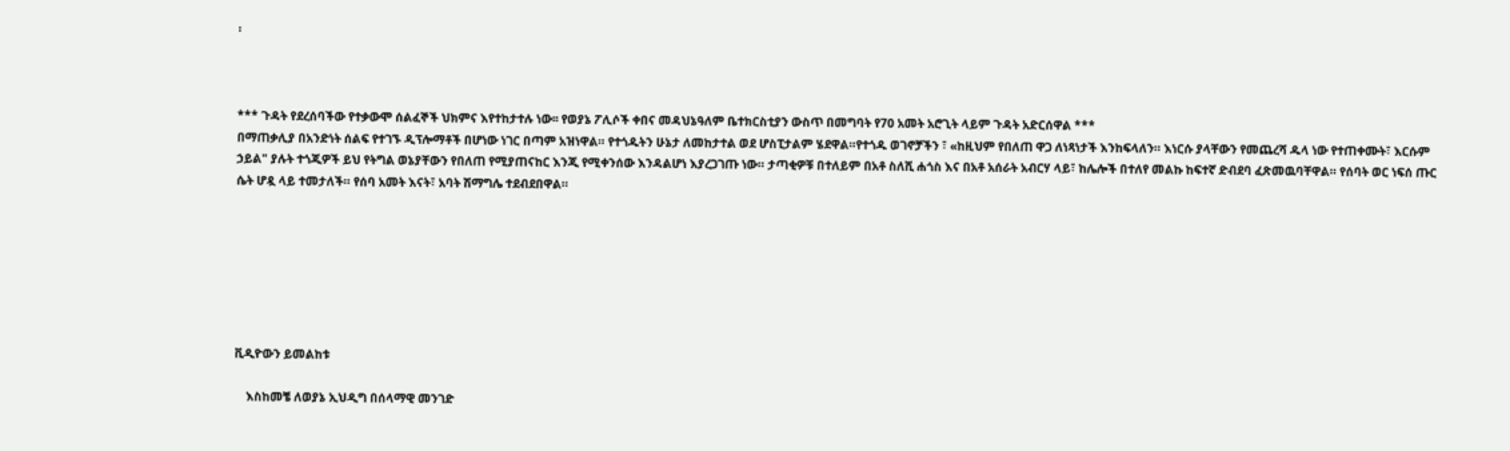፡



*** ጉዳት የደረሰባችው የተቃውሞ ሰልፈኞች ህክምና እየተከታተሉ ነው፡፡ የወያኔ ፖሊሶች ቀበና መዳህኔዓለም ቤተክርስቲያን ውስጥ በመግባት የ70 አመት አሮጊት ላይም ጉዳት አድርሰዋል ***
በማጠቃሊያ በአንድነት ሰልፍ የተገኙ ዲፕሎማቶች በሆነው ነገር በጣም አዝነዋል። የተጎዱትን ሁኔታ ለመከታተል ወደ ሆስፒታልም ሄደዋል።የተጎዱ ወገኖቻችን ፣ «ከዚህም የበለጠ ዋጋ ለነጻነታች እንከፍላለን። እነርሱ ያላቸውን የመጨረሻ ዱላ ነው የተጠቀሙት፣ እርሱም ኃይል" ያሉት ተጎጂዎች ይህ የትግል ወኔያቸውን የበለጠ የሚያጠናከር እንጂ የሚቀንሰው እንዳልሆነ እያረጋገጡ ነው። ታጣቂዎቹ በተለይም በአቶ ስለሺ ሐጎስ እና በአቶ አሰራት አብርሃ ላይ፣ ከሌሎች በተለየ መልኩ ከፍተኛ ድብደባ ፈጽመዉባቸዋል። የሰባት ወር ነፍሰ ጡር ሴት ሆዷ ላይ ተመታለች። የሰባ አመት እናት፣ አባት ሽማግሌ ተደብደበዋል።







ቪዲዮውን ይመልከቱ

    እስከመቼ ለወያኔ ኢህዲግ በሰላማዊ መንገድ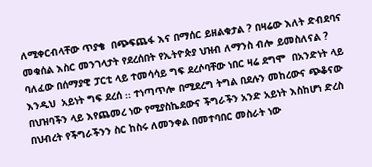ለሚቀርብላቸው ጥያቄ  በጭፍጨፋ እና በማሰር ይዘልቁታል ? በዛሬው እለት ድብደባና መቁሰል እስር መንገላታት የደረሰበት የኢትዮጵያ ህዝብ ለማንስ ብሎ ይመስለናል ? ባለፈው በሰማያዊ ፓርቲ ላይ ተመሳሳይ ግፍ ደረሶባቸው ነበር ዛሬ ደግሞ  በአንድነት ላይ እንዲህ  አይነት ግፍ ደረሰ ᎓᎓ ተነጣጥሎ በሚደረግ ትግል በደሉን መከረውና ጭቆናው በህዝባችን ላይ እየጨመረ ነው የሚያስኬደውና ችግራችን አንድ አይነት እስከሆነ ድረስ በህብረት የችግራችንን ስር ከስሩ ለመንቀል በመተባበር መስራት ነው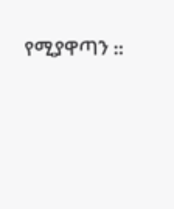የሚያዋጣን ᎓᎓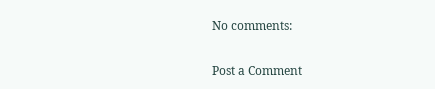No comments:

Post a Comment